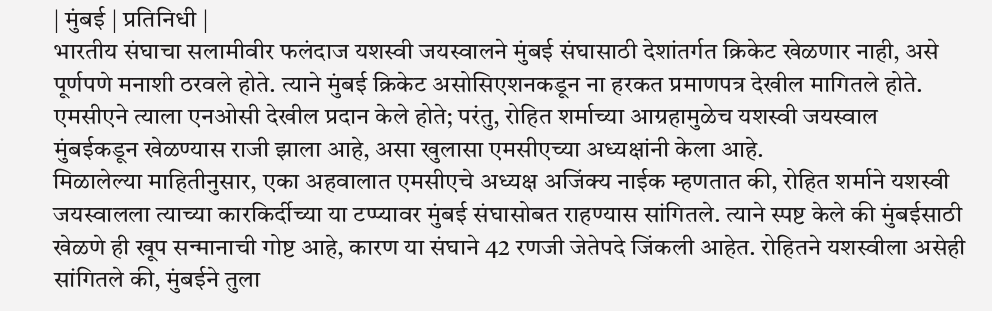| मुंबई | प्रतिनिधी |
भारतीय संघाचा सलामीवीर फलंदाज यशस्वी जयस्वालने मुंबई संघासाठी देशांतर्गत क्रिकेट खेळणार नाही, असे पूर्णपणे मनाशी ठरवले होते. त्याने मुंबई क्रिकेट असोसिएशनकडून ना हरकत प्रमाणपत्र देखील मागितले होते. एमसीएने त्याला एनओसी देखील प्रदान केले होते; परंतु, रोहित शर्माच्या आग्रहामुळेच यशस्वी जयस्वाल मुंबईकडून खेळण्यास राजी झाला आहे, असा खुलासा एमसीएच्या अध्यक्षांनी केला आहे.
मिळालेल्या माहितीनुसार, एका अहवालात एमसीएचे अध्यक्ष अजिंक्य नाईक म्हणतात की, रोहित शर्माने यशस्वी जयस्वालला त्याच्या कारकिर्दीच्या या टप्प्यावर मुंबई संघासोबत राहण्यास सांगितले. त्याने स्पष्ट केले की मुंबईसाठी खेळणे ही खूप सन्मानाची गोष्ट आहे, कारण या संघाने 42 रणजी जेतेपदे जिंकली आहेत. रोहितने यशस्वीला असेही सांगितले की, मुंबईने तुला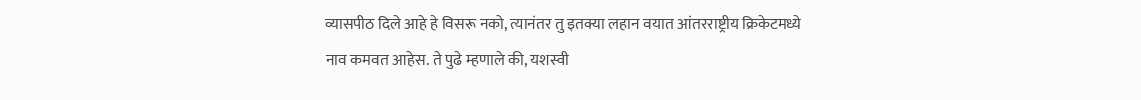व्यासपीठ दिले आहे हे विसरू नको, त्यानंतर तु इतक्या लहान वयात आंतरराष्ट्रीय क्रिकेटमध्ये नाव कमवत आहेस. ते पुढे म्हणाले की, यशस्वी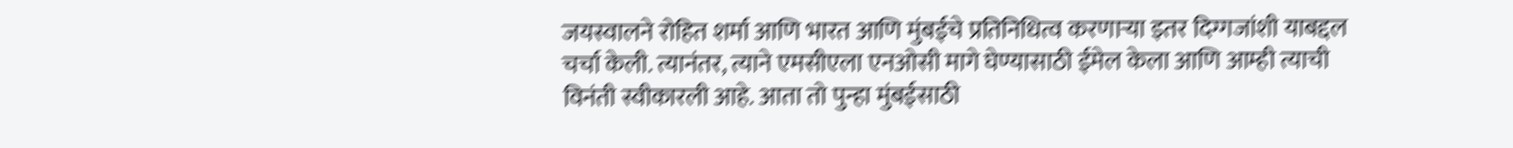जयस्वालने रोहित शर्मा आणि भारत आणि मुंबईचे प्रतिनिधित्व करणाऱ्या इतर दिग्गजांशी याबद्दल चर्चा केली. त्यानंतर, त्याने एमसीएला एनओसी मागे घेण्यासाठी ईमेल केला आणि आम्ही त्याची विनंती स्वीकारली आहे. आता तो पुन्हा मुंबईसाठी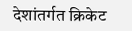देशांतर्गत क्रिकेट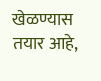खेळण्यास तयार आहे,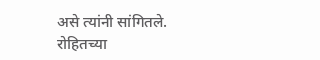असे त्यांनी सांगितले.
रोहितच्या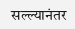सल्ल्यानंतर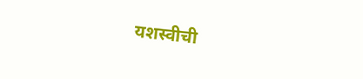यशस्वीची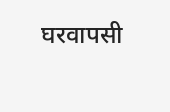घरवापसी